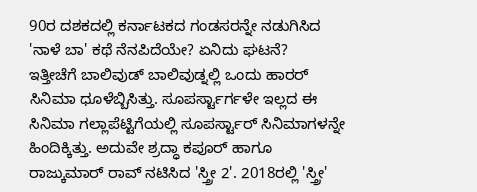90ರ ದಶಕದಲ್ಲಿ ಕರ್ನಾಟಕದ ಗಂಡಸರನ್ನೇ ನಡುಗಿಸಿದ 'ನಾಳೆ ಬಾ' ಕಥೆ ನೆನಪಿದೆಯೇ? ಏನಿದು ಘಟನೆ?
ಇತ್ತೀಚೆಗೆ ಬಾಲಿವುಡ್ ಬಾಲಿವುಡ್ನಲ್ಲಿ ಒಂದು ಹಾರರ್ ಸಿನಿಮಾ ಧೂಳೆಬ್ಬಿಸಿತ್ತು. ಸೂಪರ್ಸ್ಟಾರ್ಗಳೇ ಇಲ್ಲದ ಈ ಸಿನಿಮಾ ಗಲ್ಲಾಪೆಟ್ಟಿಗೆಯಲ್ಲಿ ಸೂಪರ್ಸ್ಟಾರ್ ಸಿನಿಮಾಗಳನ್ನೇ ಹಿಂದಿಕ್ಕಿತ್ತು. ಅದುವೇ ಶ್ರದ್ಧಾ ಕಪೂರ್ ಹಾಗೂ ರಾಜ್ಕುಮಾರ್ ರಾವ್ ನಟಿಸಿದ 'ಸ್ತ್ರೀ 2'. 2018ರಲ್ಲಿ 'ಸ್ತ್ರೀ'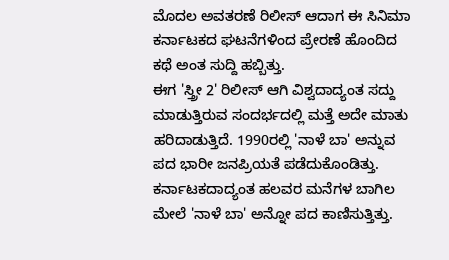ಮೊದಲ ಅವತರಣೆ ರಿಲೀಸ್ ಆದಾಗ ಈ ಸಿನಿಮಾ ಕರ್ನಾಟಕದ ಘಟನೆಗಳಿಂದ ಪ್ರೇರಣೆ ಹೊಂದಿದ ಕಥೆ ಅಂತ ಸುದ್ದಿ ಹಬ್ಬಿತ್ತು.
ಈಗ 'ಸ್ತ್ರೀ 2' ರಿಲೀಸ್ ಆಗಿ ವಿಶ್ವದಾದ್ಯಂತ ಸದ್ದು ಮಾಡುತ್ತಿರುವ ಸಂದರ್ಭದಲ್ಲಿ ಮತ್ತೆ ಅದೇ ಮಾತು ಹರಿದಾಡುತ್ತಿದೆ. 1990ರಲ್ಲಿ 'ನಾಳೆ ಬಾ' ಅನ್ನುವ ಪದ ಭಾರೀ ಜನಪ್ರಿಯತೆ ಪಡೆದುಕೊಂಡಿತ್ತು. ಕರ್ನಾಟಕದಾದ್ಯಂತ ಹಲವರ ಮನೆಗಳ ಬಾಗಿಲ ಮೇಲೆ 'ನಾಳೆ ಬಾ' ಅನ್ನೋ ಪದ ಕಾಣಿಸುತ್ತಿತ್ತು.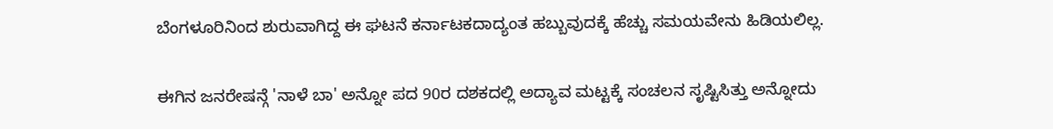ಬೆಂಗಳೂರಿನಿಂದ ಶುರುವಾಗಿದ್ದ ಈ ಘಟನೆ ಕರ್ನಾಟಕದಾದ್ಯಂತ ಹಬ್ಬುವುದಕ್ಕೆ ಹೆಚ್ಚು ಸಮಯವೇನು ಹಿಡಿಯಲಿಲ್ಲ.

ಈಗಿನ ಜನರೇಷನ್ಗೆ 'ನಾಳೆ ಬಾ' ಅನ್ನೋ ಪದ 90ರ ದಶಕದಲ್ಲಿ ಅದ್ಯಾವ ಮಟ್ಟಕ್ಕೆ ಸಂಚಲನ ಸೃಷ್ಟಿಸಿತ್ತು ಅನ್ನೋದು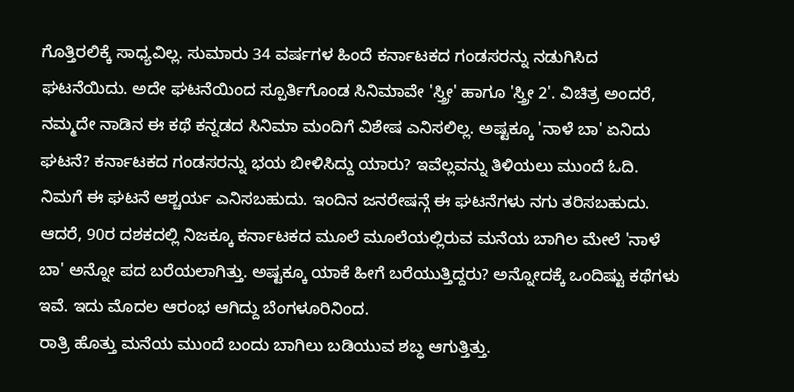ಗೊತ್ತಿರಲಿಕ್ಕೆ ಸಾಧ್ಯವಿಲ್ಲ. ಸುಮಾರು 34 ವರ್ಷಗಳ ಹಿಂದೆ ಕರ್ನಾಟಕದ ಗಂಡಸರನ್ನು ನಡುಗಿಸಿದ ಘಟನೆಯಿದು. ಅದೇ ಘಟನೆಯಿಂದ ಸ್ಪೂರ್ತಿಗೊಂಡ ಸಿನಿಮಾವೇ 'ಸ್ತ್ರೀ' ಹಾಗೂ 'ಸ್ತ್ರೀ 2'. ವಿಚಿತ್ರ ಅಂದರೆ, ನಮ್ಮದೇ ನಾಡಿನ ಈ ಕಥೆ ಕನ್ನಡದ ಸಿನಿಮಾ ಮಂದಿಗೆ ವಿಶೇಷ ಎನಿಸಲಿಲ್ಲ. ಅಷ್ಟಕ್ಕೂ 'ನಾಳೆ ಬಾ' ಏನಿದು ಘಟನೆ? ಕರ್ನಾಟಕದ ಗಂಡಸರನ್ನು ಭಯ ಬೀಳಿಸಿದ್ದು ಯಾರು? ಇವೆಲ್ಲವನ್ನು ತಿಳಿಯಲು ಮುಂದೆ ಓದಿ.
ನಿಮಗೆ ಈ ಘಟನೆ ಆಶ್ಚರ್ಯ ಎನಿಸಬಹುದು. ಇಂದಿನ ಜನರೇಷನ್ಗೆ ಈ ಘಟನೆಗಳು ನಗು ತರಿಸಬಹುದು. ಆದರೆ, 90ರ ದಶಕದಲ್ಲಿ ನಿಜಕ್ಕೂ ಕರ್ನಾಟಕದ ಮೂಲೆ ಮೂಲೆಯಲ್ಲಿರುವ ಮನೆಯ ಬಾಗಿಲ ಮೇಲೆ 'ನಾಳೆ ಬಾ' ಅನ್ನೋ ಪದ ಬರೆಯಲಾಗಿತ್ತು. ಅಷ್ಟಕ್ಕೂ ಯಾಕೆ ಹೀಗೆ ಬರೆಯುತ್ತಿದ್ದರು? ಅನ್ನೋದಕ್ಕೆ ಒಂದಿಷ್ಟು ಕಥೆಗಳು ಇವೆ. ಇದು ಮೊದಲ ಆರಂಭ ಆಗಿದ್ದು ಬೆಂಗಳೂರಿನಿಂದ.
ರಾತ್ರಿ ಹೊತ್ತು ಮನೆಯ ಮುಂದೆ ಬಂದು ಬಾಗಿಲು ಬಡಿಯುವ ಶಬ್ಧ ಆಗುತ್ತಿತ್ತು.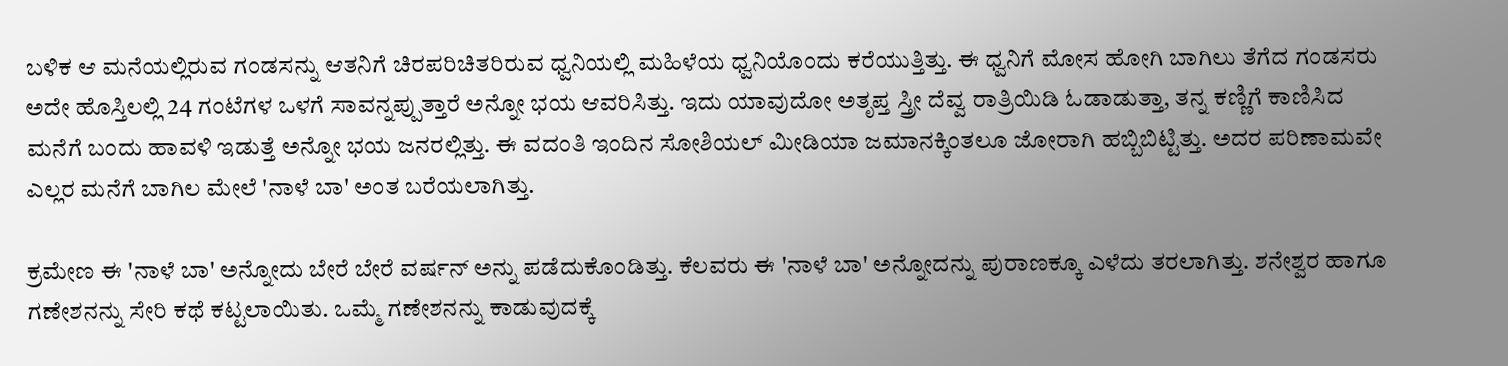ಬಳಿಕ ಆ ಮನೆಯಲ್ಲಿರುವ ಗಂಡಸನ್ನು ಆತನಿಗೆ ಚಿರಪರಿಚಿತರಿರುವ ಧ್ವನಿಯಲ್ಲಿ ಮಹಿಳೆಯ ಧ್ವನಿಯೊಂದು ಕರೆಯುತ್ತಿತ್ತು. ಈ ಧ್ವನಿಗೆ ಮೋಸ ಹೋಗಿ ಬಾಗಿಲು ತೆಗೆದ ಗಂಡಸರು ಅದೇ ಹೊಸ್ತಿಲಲ್ಲಿ 24 ಗಂಟೆಗಳ ಒಳಗೆ ಸಾವನ್ನಪ್ಪುತ್ತಾರೆ ಅನ್ನೋ ಭಯ ಆವರಿಸಿತ್ತು. ಇದು ಯಾವುದೋ ಅತೃಪ್ತ ಸ್ತ್ರೀ ದೆವ್ವ ರಾತ್ರಿಯಿಡಿ ಓಡಾಡುತ್ತಾ, ತನ್ನ ಕಣ್ಣಿಗೆ ಕಾಣಿಸಿದ ಮನೆಗೆ ಬಂದು ಹಾವಳಿ ಇಡುತ್ತೆ ಅನ್ನೋ ಭಯ ಜನರಲ್ಲಿತ್ತು. ಈ ವದಂತಿ ಇಂದಿನ ಸೋಶಿಯಲ್ ಮೀಡಿಯಾ ಜಮಾನಕ್ಕಿಂತಲೂ ಜೋರಾಗಿ ಹಬ್ಬಿಬಿಟ್ಟಿತ್ತು. ಅದರ ಪರಿಣಾಮವೇ ಎಲ್ಲರ ಮನೆಗೆ ಬಾಗಿಲ ಮೇಲೆ 'ನಾಳೆ ಬಾ' ಅಂತ ಬರೆಯಲಾಗಿತ್ತು.

ಕ್ರಮೇಣ ಈ 'ನಾಳೆ ಬಾ' ಅನ್ನೋದು ಬೇರೆ ಬೇರೆ ವರ್ಷನ್ ಅನ್ನು ಪಡೆದುಕೊಂಡಿತ್ತು. ಕೆಲವರು ಈ 'ನಾಳೆ ಬಾ' ಅನ್ನೋದನ್ನು ಪುರಾಣಕ್ಕೂ ಎಳೆದು ತರಲಾಗಿತ್ತು. ಶನೇಶ್ವರ ಹಾಗೂ ಗಣೇಶನನ್ನು ಸೇರಿ ಕಥೆ ಕಟ್ಟಲಾಯಿತು. ಒಮ್ಮೆ ಗಣೇಶನನ್ನು ಕಾಡುವುದಕ್ಕೆ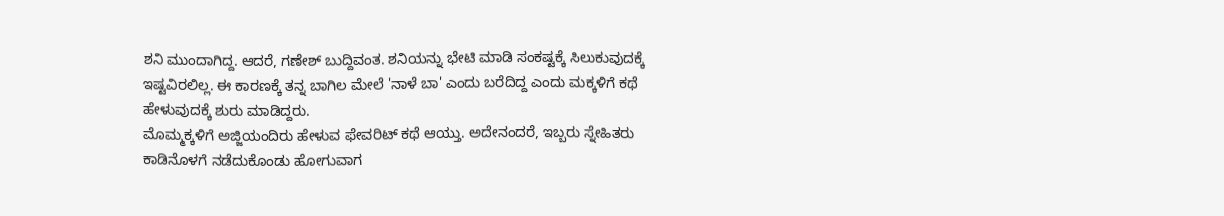ಶನಿ ಮುಂದಾಗಿದ್ದ. ಆದರೆ, ಗಣೇಶ್ ಬುದ್ದಿವಂತ. ಶನಿಯನ್ನು ಭೇಟಿ ಮಾಡಿ ಸಂಕಷ್ಟಕ್ಕೆ ಸಿಲುಕುವುದಕ್ಕೆ ಇಷ್ಟವಿರಲಿಲ್ಲ. ಈ ಕಾರಣಕ್ಕೆ ತನ್ನ ಬಾಗಿಲ ಮೇಲೆ 'ನಾಳೆ ಬಾ' ಎಂದು ಬರೆದಿದ್ದ ಎಂದು ಮಕ್ಕಳಿಗೆ ಕಥೆ ಹೇಳುವುದಕ್ಕೆ ಶುರು ಮಾಡಿದ್ದರು.
ಮೊಮ್ಮಕ್ಕಳಿಗೆ ಅಜ್ಜಿಯಂದಿರು ಹೇಳುವ ಫೇವರಿಟ್ ಕಥೆ ಆಯ್ತು. ಅದೇನಂದರೆ, ಇಬ್ಬರು ಸ್ನೇಹಿತರು ಕಾಡಿನೊಳಗೆ ನಡೆದುಕೊಂಡು ಹೋಗುವಾಗ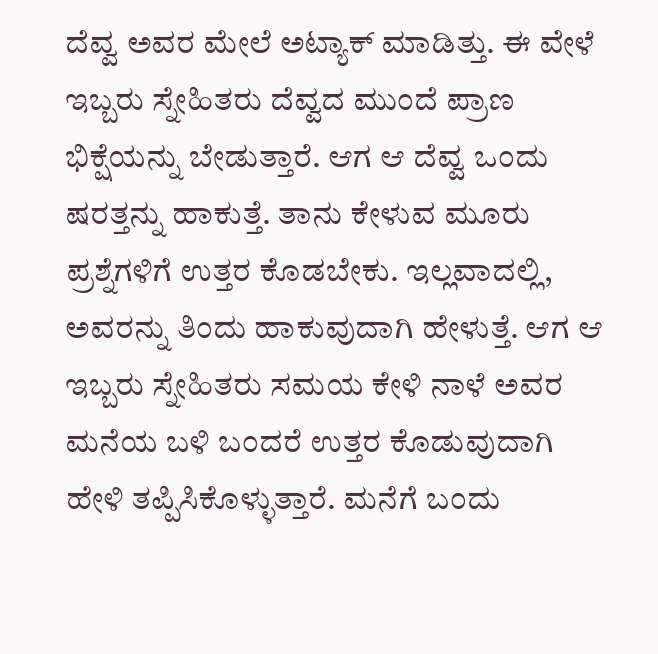ದೆವ್ವ ಅವರ ಮೇಲೆ ಅಟ್ಯಾಕ್ ಮಾಡಿತ್ತು. ಈ ವೇಳೆ ಇಬ್ಬರು ಸ್ನೇಹಿತರು ದೆವ್ವದ ಮುಂದೆ ಪ್ರಾಣ ಭಿಕ್ಷೆಯನ್ನು ಬೇಡುತ್ತಾರೆ. ಆಗ ಆ ದೆವ್ವ ಒಂದು ಷರತ್ತನ್ನು ಹಾಕುತ್ತೆ. ತಾನು ಕೇಳುವ ಮೂರು ಪ್ರಶ್ನೆಗಳಿಗೆ ಉತ್ತರ ಕೊಡಬೇಕು. ಇಲ್ಲವಾದಲ್ಲಿ, ಅವರನ್ನು ತಿಂದು ಹಾಕುವುದಾಗಿ ಹೇಳುತ್ತೆ. ಆಗ ಆ ಇಬ್ಬರು ಸ್ನೇಹಿತರು ಸಮಯ ಕೇಳಿ ನಾಳೆ ಅವರ ಮನೆಯ ಬಳಿ ಬಂದರೆ ಉತ್ತರ ಕೊಡುವುದಾಗಿ ಹೇಳಿ ತಪ್ಪಿಸಿಕೊಳ್ಳುತ್ತಾರೆ. ಮನೆಗೆ ಬಂದು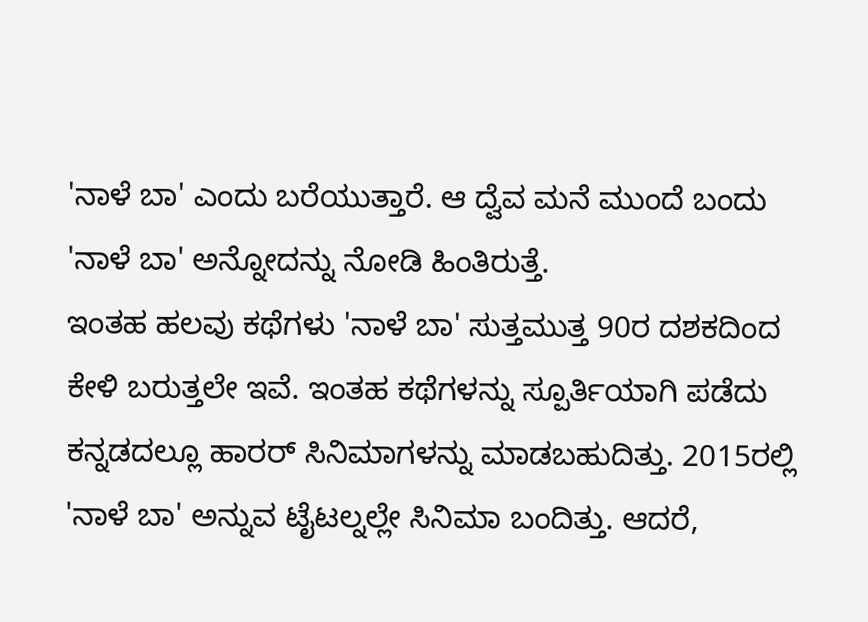'ನಾಳೆ ಬಾ' ಎಂದು ಬರೆಯುತ್ತಾರೆ. ಆ ದ್ವೆವ ಮನೆ ಮುಂದೆ ಬಂದು 'ನಾಳೆ ಬಾ' ಅನ್ನೋದನ್ನು ನೋಡಿ ಹಿಂತಿರುತ್ತೆ.
ಇಂತಹ ಹಲವು ಕಥೆಗಳು 'ನಾಳೆ ಬಾ' ಸುತ್ತಮುತ್ತ 90ರ ದಶಕದಿಂದ ಕೇಳಿ ಬರುತ್ತಲೇ ಇವೆ. ಇಂತಹ ಕಥೆಗಳನ್ನು ಸ್ಪೂರ್ತಿಯಾಗಿ ಪಡೆದು ಕನ್ನಡದಲ್ಲೂ ಹಾರರ್ ಸಿನಿಮಾಗಳನ್ನು ಮಾಡಬಹುದಿತ್ತು. 2015ರಲ್ಲಿ 'ನಾಳೆ ಬಾ' ಅನ್ನುವ ಟೈಟಲ್ನಲ್ಲೇ ಸಿನಿಮಾ ಬಂದಿತ್ತು. ಆದರೆ,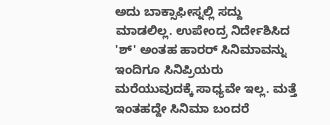ಅದು ಬಾಕ್ಸಾಫೀಸ್ನಲ್ಲಿ ಸದ್ದು ಮಾಡಲಿಲ್ಲ. ಉಪೇಂದ್ರ ನಿರ್ದೇಶಿಸಿದ 'ಶ್' ಅಂತಹ ಹಾರರ್ ಸಿನಿಮಾವನ್ನು ಇಂದಿಗೂ ಸಿನಿಪ್ರಿಯರು ಮರೆಯುವುದಕ್ಕೆ ಸಾಧ್ಯವೇ ಇಲ್ಲ. ಮತ್ತೆ ಇಂತಹದ್ದೇ ಸಿನಿಮಾ ಬಂದರೆ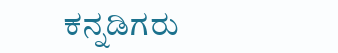ಕನ್ನಡಿಗರು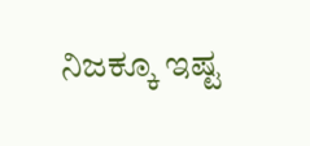ನಿಜಕ್ಕೂ ಇಷ್ಟ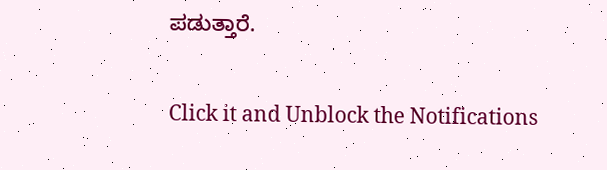ಪಡುತ್ತಾರೆ.


Click it and Unblock the Notifications